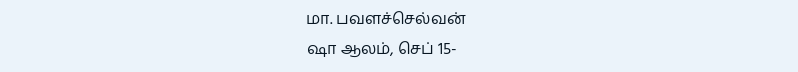மா. பவளச்செல்வன்
ஷா ஆலம், செப் 15-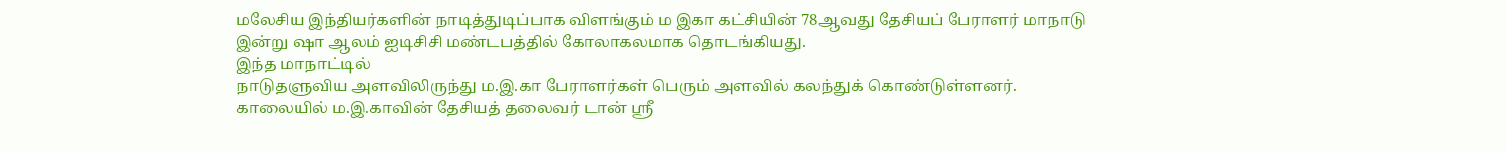மலேசிய இந்தியர்களின் நாடித்துடிப்பாக விளங்கும் ம இகா கட்சியின் 78ஆவது தேசியப் பேராளர் மாநாடு இன்று ஷா ஆலம் ஐடிசிசி மண்டபத்தில் கோலாகலமாக தொடங்கியது.
இந்த மாநாட்டில்
நாடுதளுவிய அளவிலிருந்து ம.இ.கா பேராளர்கள் பெரும் அளவில் கலந்துக் கொண்டுள்ளனர்.
காலையில் ம.இ.காவின் தேசியத் தலைவர் டான் ஸ்ரீ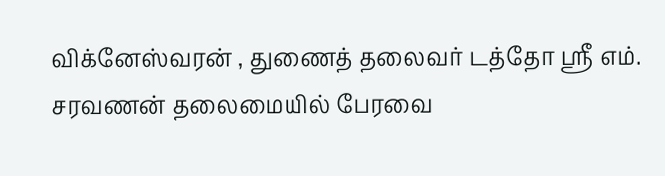விக்னேஸ்வரன் , துணைத் தலைவர் டத்தோ ஸ்ரீ எம். சரவணன் தலைமையில் பேரவை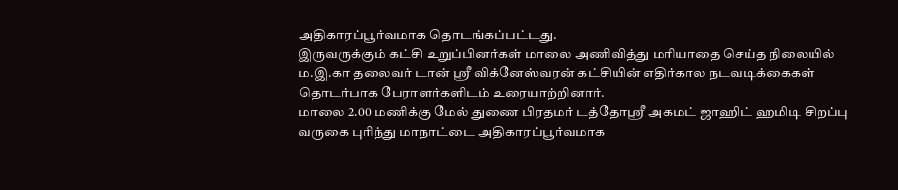அதிகாரப்பூர்வமாக தொடங்கப்பட்டது.
இருவருக்கும் கட்சி உறுப்பினர்கள் மாலை அணிவித்து மரியாதை செய்த நிலையில் ம.இ.கா தலைவர் டான் ஸ்ரீ விக்னேஸ்வரன் கட்சியின் எதிர்கால நடவடிக்கைகள் தொடர்பாக பேராளர்களிடம் உரையாற்றினார்.
மாலை 2.00 மணிக்கு மேல் துணை பிரதமர் டத்தோஸ்ரீ அகமட் ஜாஹிட் ஹமிடி சிறப்பு வருகை புரிந்து மாநாட்டை அதிகாரப்பூர்வமாக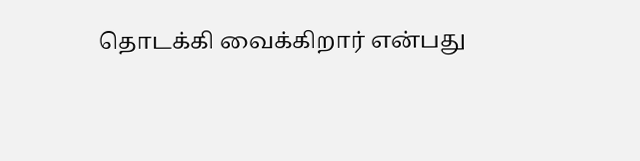தொடக்கி வைக்கிறார் என்பது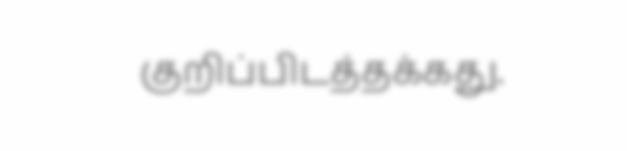குறிப்பிடத்தக்கது.